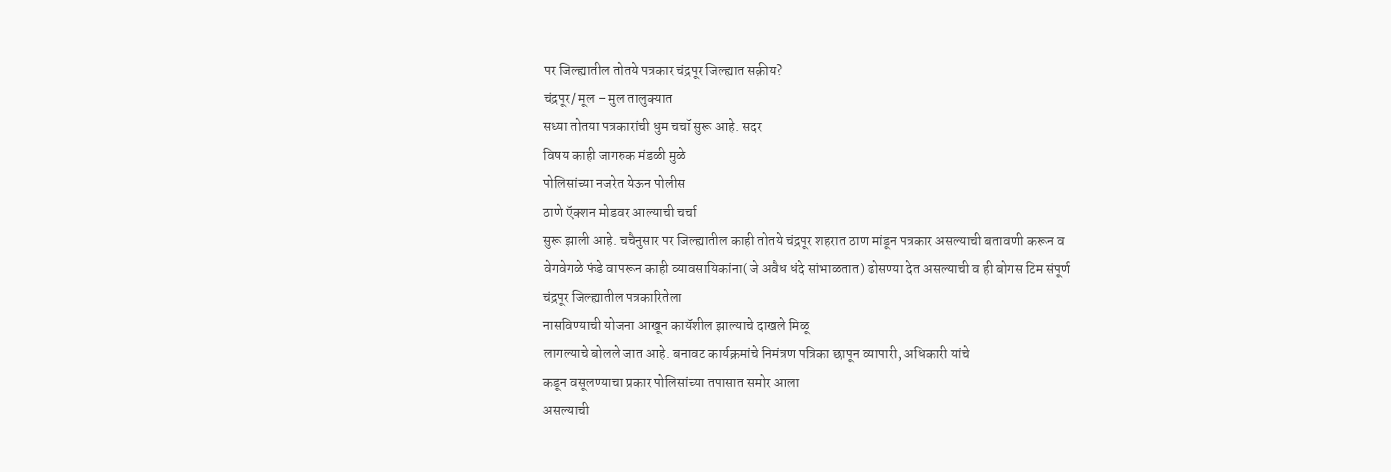पर जिल्ह्यातील तोतये पत्रकार चंद्रपूर जिल्ह्यात सक़ीय?
चंद्रपूर/ मूल – मुल तालुक्यात
सध्या तोतया पत्रकारांची धुम चचॉ सुरू आहे. सदर
विषय काही जागरुक मंडळी मुळे
पोलिसांच्या नजरेत येऊन पोलीस
ठाणे ऍक्शन मोडवर आल्याची चर्चा
सुरू झाली आहे. चचैनुसार पर जिल्ह्यातील काही तोतये चंद्रपूर शहरात ठाण मांडून पत्रकार असल्याची बतावणी करून व वेगवेगळे फंडे वापरून काही व्यावसायिकांना( जे अवैध धंदे सांभाळतात) ढोसण्या देत असल्याची व ही बोगस टिम संपूर्ण
चंद्रपूर जिल्ह्यातील पत्रकारितेला
नासविण्याची योजना आखून कायॅशील झाल्याचे दाखले मिळू
लागल्याचे बोलले जात आहे. बनावट कार्यक्रमांचे निमंत्रण पत्रिका छापून व्यापारी, अधिकारी यांचे
कडून वसूलण्याचा प्रकार पोलिसांच्या तपासात समोर आला
असल्याची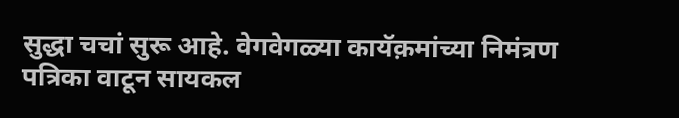सुद्धा चचां सुरू आहे. वेगवेगळ्या कायॅक़मांच्या निमंत्रण पत्रिका वाटून सायकल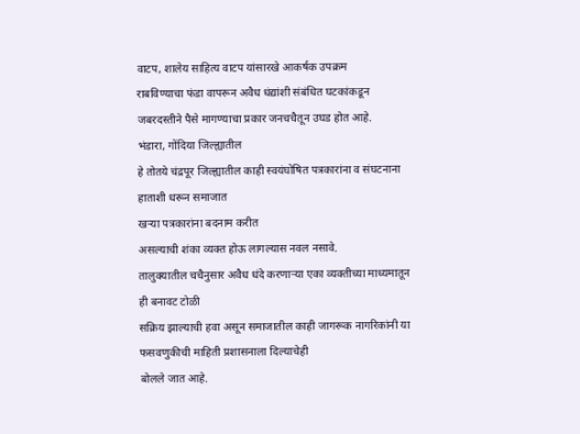वाटप, शालेय साहित्य वाटप यांसारखे आकर्षक उपक्रम
राबविण्याचा फंडा वापरून अवैध धंद्यांशी संबंधित घटकांकडून जबरदस्तीने पैसे मागण्याचा प्रकार जनचचैतून उघड होत आहे.
भंडारा, गोंदिया जिल्ह्यातील
हे तोतये चंद्रपूर जिल्ह्यातील काही स्वयंघोषित पत्रकारांना व संघटनाना हाताशी धरून समाजात
खऱ्या पत्रकारांना बदनाम करीत
असल्याची शंका व्यक्त होऊ लागल्यास नवल नसावे.
तालुक्यातील चचैनुसार अवैध धंदे करणाऱ्या एका व्यक्तीच्या माध्यमातून ही बनावट टोळी
सक्रिय झाल्याची हवा असून समाजातील काही जागरूक नागरिकांनी या फसवणुकीची माहिती प्रशासनाला दिल्याचेही
बोलले जात आहे.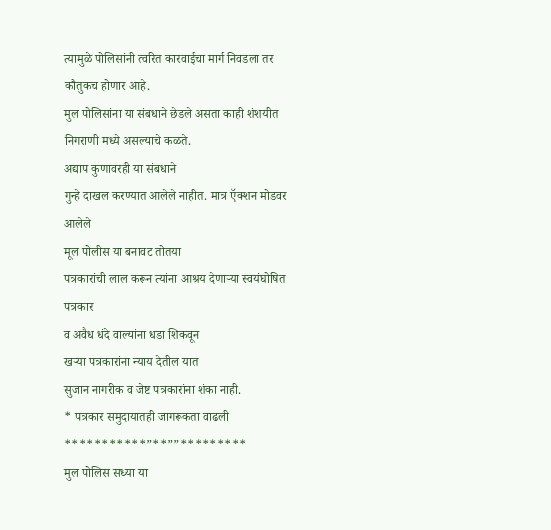त्यामुळे पोलिसांनी त्वरित कारवाईचा मार्ग निवडला तर कौतुकच होणार आहे.
मुल पोलिसांना या संबधाने छेडले असता काही शंशयीत निगराणी मध्ये असल्याचे कळते.
अद्याप कुणावरही या संबधाने
गुन्हे दाखल करण्यात आलेले नाहीत. मात्र ऍक्शन मोडवर आलेले
मूल पोलीस या बनावट तोतया
पत्रकारांची लाल करून त्यांना आश्रय देणाऱ्या स्वयंघोषित पत्रकार
व अवैध धंदे वाल्यांना धडा शिकवून
खऱ्या पत्रकारांना न्याय देतील यात
सुजान नागरीक व जेष्ट पत्रकारांना शंका नाही.
* पत्रकार समुदायातही जागरूकता वाढली
***********”**””*********
मुल पोलिस सध्या या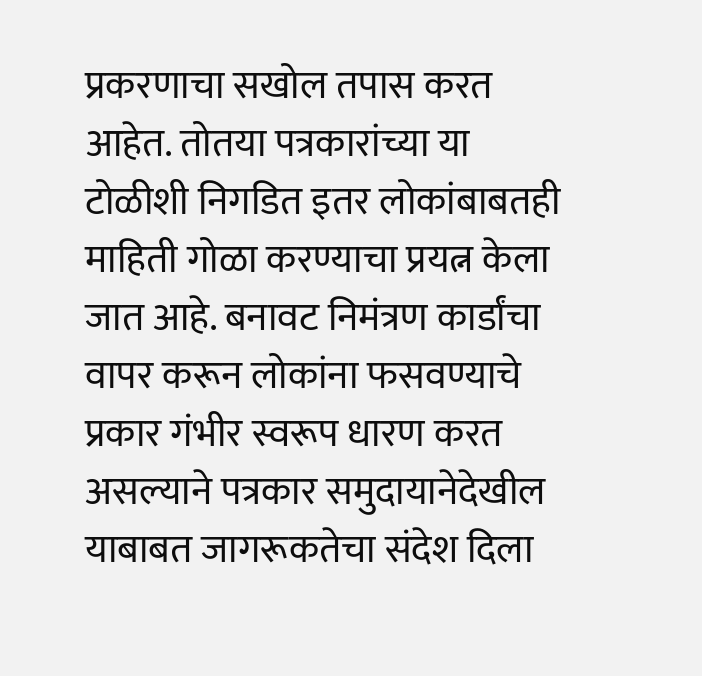प्रकरणाचा सखोल तपास करत आहेत. तोतया पत्रकारांच्या या टोळीशी निगडित इतर लोकांबाबतही माहिती गोळा करण्याचा प्रयत्न केला जात आहे. बनावट निमंत्रण कार्डांचा वापर करून लोकांना फसवण्याचे प्रकार गंभीर स्वरूप धारण करत असल्याने पत्रकार समुदायानेदेखील याबाबत जागरूकतेचा संदेश दिला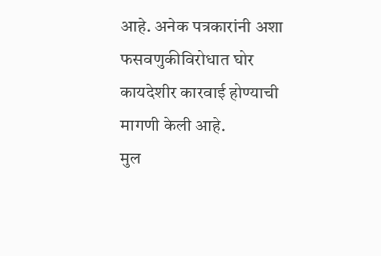आहे. अनेक पत्रकारांनी अशा फसवणुकीविरोधात घोर कायदेशीर कारवाई होण्याची मागणी केली आहे.
मुल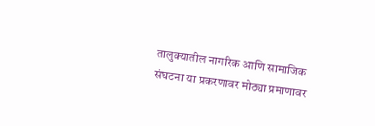तालुक्यातील नागरिक आणि सामाजिक संघटना या प्रकरणावर मोठ्या प्रमाणावर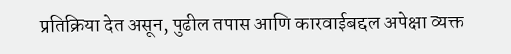प्रतिक्रिया देत असून, पुढील तपास आणि कारवाईबद्दल अपेक्षा व्यक्त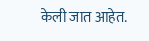केली जात आहेत.